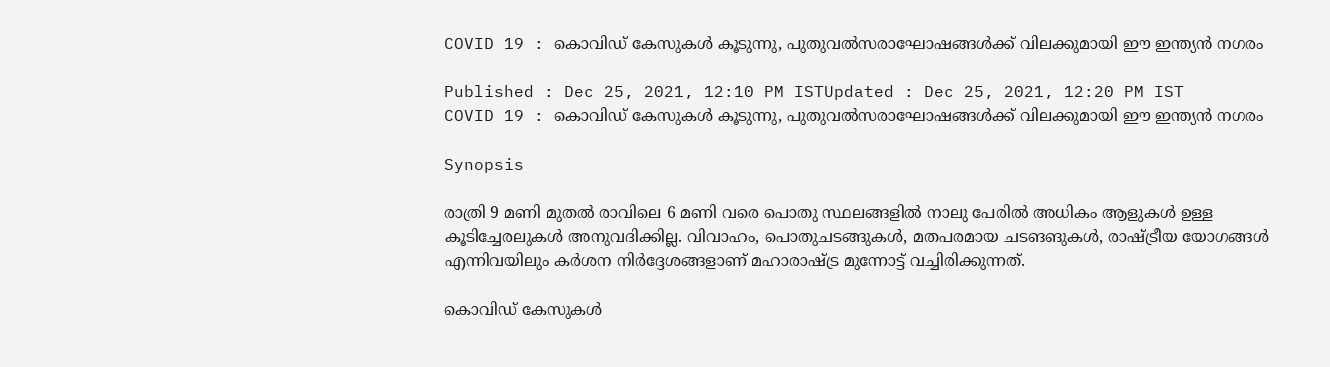COVID 19 : കൊവിഡ് കേസുകള്‍ കൂടുന്നു, പുതുവല്‍സരാഘോഷങ്ങള്‍ക്ക് വിലക്കുമായി ഈ ഇന്ത്യന്‍ നഗരം

Published : Dec 25, 2021, 12:10 PM ISTUpdated : Dec 25, 2021, 12:20 PM IST
COVID 19 : കൊവിഡ് കേസുകള്‍ കൂടുന്നു, പുതുവല്‍സരാഘോഷങ്ങള്‍ക്ക് വിലക്കുമായി ഈ ഇന്ത്യന്‍ നഗരം

Synopsis

രാത്രി 9 മണി മുതല്‍ രാവിലെ 6 മണി വരെ പൊതു സ്ഥലങ്ങളില്‍ നാലു പേരില്‍ അധികം ആളുകള്‍ ഉള്ള കൂടിച്ചേരലുകള്‍ അനുവദിക്കില്ല. വിവാഹം, പൊതുചടങ്ങുകള്‍, മതപരമായ ചടങങുകള്‍, രാഷ്ട്രീയ യോഗങ്ങള്‍ എന്നിവയിലും കര്‍ശന നിര്‍ദ്ദേശങ്ങളാണ് മഹാരാഷ്ട്ര മുന്നോട്ട് വച്ചിരിക്കുന്നത്.

കൊവിഡ് കേസുകള്‍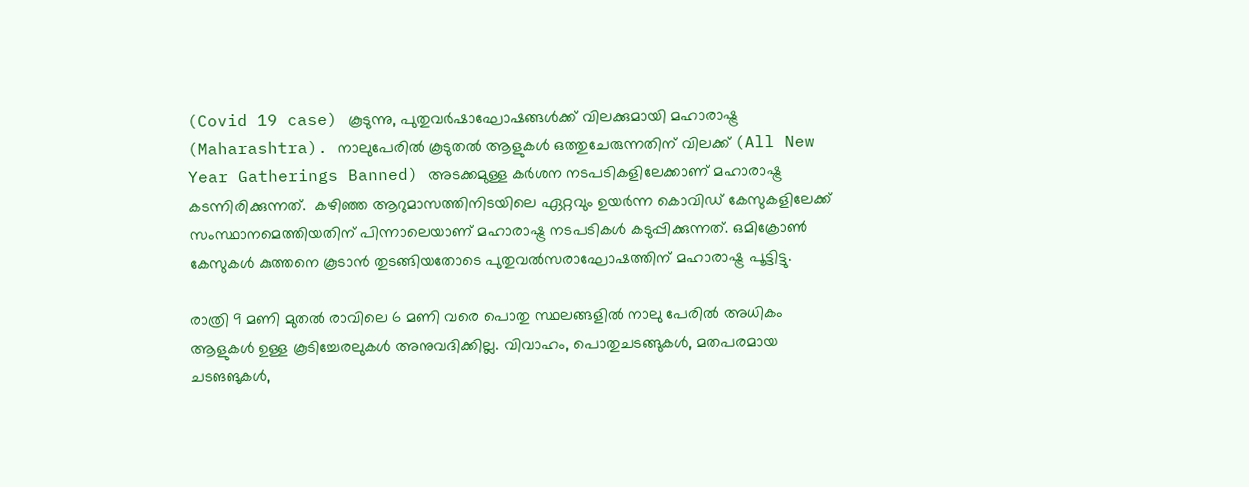(Covid 19 case) കൂടുന്നു, പുതുവര്‍ഷാഘോഷങ്ങള്‍ക്ക് വിലക്കുമായി മഹാരാഷ്ട്ര (Maharashtra). നാലുപേരില്‍ കൂടുതല്‍ ആളുകള്‍ ഒത്തുചേരുന്നതിന് വിലക്ക് (All New Year Gatherings Banned) അടക്കമുള്ള കര്‍ശന നടപടികളിലേക്കാണ് മഹാരാഷ്ട്ര കടന്നിരിക്കുന്നത്.  കഴിഞ്ഞ ആറുമാസത്തിനിടയിലെ ഏറ്റവും ഉയര്‍ന്ന കൊവിഡ് കേസുകളിലേക്ക് സംസ്ഥാനമെത്തിയതിന് പിന്നാലെയാണ് മഹാരാഷ്ട്ര നടപടികള്‍ കടുപ്പിക്കുന്നത്. ഒമിക്രോണ്‍ കേസുകള്‍ കുത്തനെ കൂടാന്‍ തുടങ്ങിയതോടെ പുതുവല്‍സരാഘോഷത്തിന് മഹാരാഷ്ട്ര പൂട്ടിട്ടു.

രാത്രി 9 മണി മുതല്‍ രാവിലെ 6 മണി വരെ പൊതു സ്ഥലങ്ങളില്‍ നാലു പേരില്‍ അധികം ആളുകള്‍ ഉള്ള കൂടിച്ചേരലുകള്‍ അനുവദിക്കില്ല. വിവാഹം, പൊതുചടങ്ങുകള്‍, മതപരമായ ചടങങുകള്‍,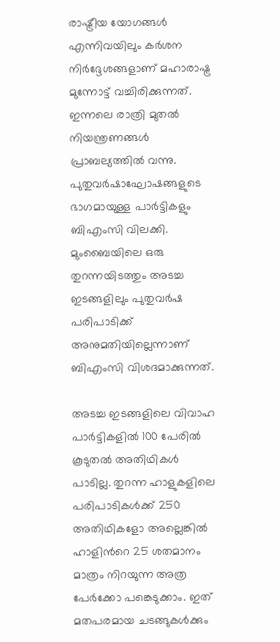രാഷ്ട്രീയ യോഗങ്ങള്‍ എന്നിവയിലും കര്‍ശന നിര്‍ദ്ദേശങ്ങളാണ് മഹാരാഷ്ട്ര മുന്നോട്ട് വച്ചിരിക്കുന്നത്. ഇന്നലെ രാത്രി മുതല്‍ നിയന്ത്രണങ്ങള്‍ പ്രാബല്യത്തില്‍ വന്നു. പുതുവര്‍ഷാഘോഷങ്ങളുടെ ഭാഗമായുള്ള പാര്‍ട്ടികളും ബിഎംസി വിലക്കി. മുംബൈയിലെ ഒരു തുറന്നയിടത്തും അടച്ച ഇടങ്ങളിലും പുതുവര്‍ഷ പരിപാടിക്ക് അനുമതിയില്ലെന്നാണ് ബിഎംസി വിശദമാക്കുന്നത്.

അടച്ച ഇടങ്ങളിലെ വിവാഹ പാര്‍ട്ടികളില്‍ 100 പേരില്‍ കൂടുതല്‍ അതിഥികള്‍ പാടില്ല. തുറന്ന ഹാളുകളിലെ പരിപാടികള്‍ക്ക് 250 അതിഥികളോ അല്ലെങ്കില്‍ ഹാളിന്‍റെ 25 ശതമാനം മാത്രം നിറയുന്ന അത്ര പേര്‍ക്കോ പങ്കെടുക്കാം. ഇത് മതപരമായ ചടങ്ങുകള്‍ക്കും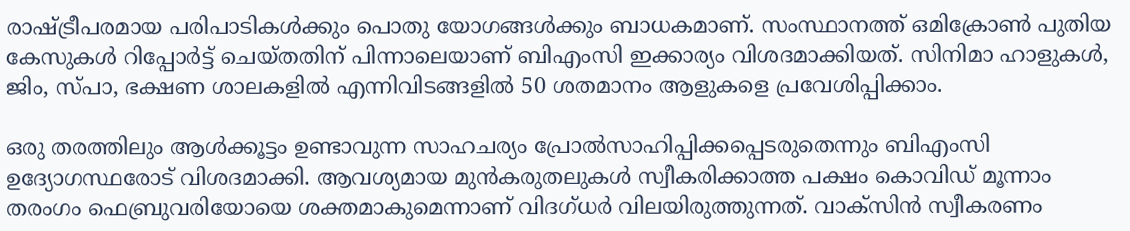രാഷ്ട്രീപരമായ പരിപാടികള്‍ക്കും പൊതു യോഗങ്ങള്‍ക്കും ബാധകമാണ്. സംസ്ഥാനത്ത് ഒമിക്രോണ്‍ പുതിയ കേസുകള്‍ റിപ്പോര്‍ട്ട് ചെയ്തതിന് പിന്നാലെയാണ് ബിഎംസി ഇക്കാര്യം വിശദമാക്കിയത്. സിനിമാ ഹാളുകള്‍, ജിം, സ്പാ, ഭക്ഷണ ശാലകളില്‍ എന്നിവിടങ്ങളില്‍ 50 ശതമാനം ആളുകളെ പ്രവേശിപ്പിക്കാം.

ഒരു തരത്തിലും ആള്‍ക്കൂട്ടം ഉണ്ടാവുന്ന സാഹചര്യം പ്രോല്‍സാഹിപ്പിക്കപ്പെടരുതെന്നും ബിഎംസി ഉദ്യോഗസ്ഥരോട് വിശദമാക്കി. ആവശ്യമായ മുന്‍കരുതലുകള്‍ സ്വീകരിക്കാത്ത പക്ഷം കൊവിഡ് മൂന്നാം തരംഗം ഫെബ്രുവരിയോയെ ശക്തമാകുമെന്നാണ് വിദഗ്ധര്‍ വിലയിരുത്തുന്നത്. വാക്സിന്‍ സ്വീകരണം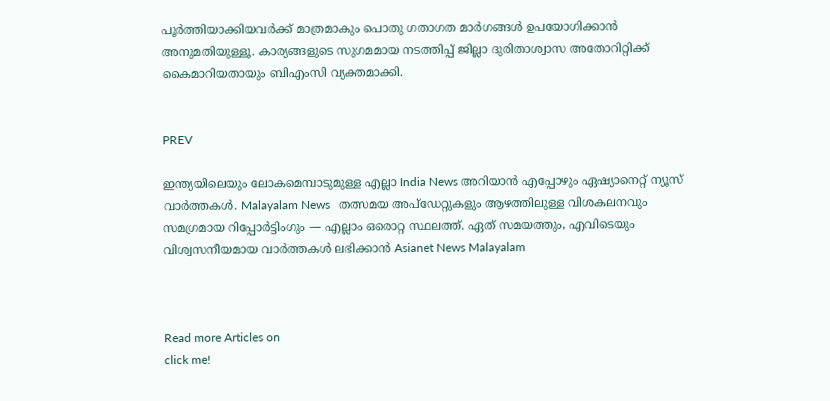പൂര്‍ത്തിയാക്കിയവര്‍ക്ക് മാത്രമാകും പൊതു ഗതാഗത മാര്‍ഗങ്ങള്‍ ഉപയോഗിക്കാന്‍ അനുമതിയുള്ളൂ. കാര്യങ്ങളുടെ സുഗമമായ നടത്തിപ്പ് ജില്ലാ ദുരിതാശ്വാസ അതോറിറ്റിക്ക് കൈമാറിയതായും ബിഎംസി വ്യക്തമാക്കി.


PREV

ഇന്ത്യയിലെയും ലോകമെമ്പാടുമുള്ള എല്ലാ India News അറിയാൻ എപ്പോഴും ഏഷ്യാനെറ്റ് ന്യൂസ് വാർത്തകൾ. Malayalam News   തത്സമയ അപ്‌ഡേറ്റുകളും ആഴത്തിലുള്ള വിശകലനവും സമഗ്രമായ റിപ്പോർട്ടിംഗും — എല്ലാം ഒരൊറ്റ സ്ഥലത്ത്. ഏത് സമയത്തും, എവിടെയും വിശ്വസനീയമായ വാർത്തകൾ ലഭിക്കാൻ Asianet News Malayalam



Read more Articles on
click me!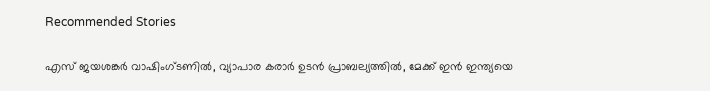Recommended Stories

എസ് ജയശങ്കർ വാഷിംഗ്ടണിൽ, വ്യാപാര കരാർ ഉടൻ പ്രാബല്യത്തിൽ, മേക്ക് ഇൻ ഇന്ത്യയെ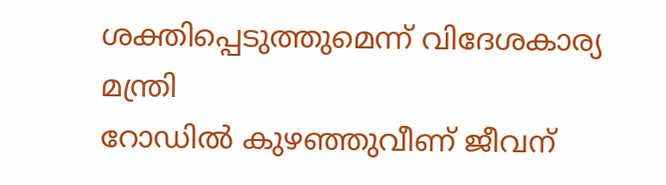ശക്തിപ്പെടുത്തുമെന്ന് വിദേശകാര്യ മന്ത്രി
റോഡിൽ കുഴഞ്ഞുവീണ് ജീവന്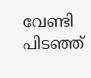വേണ്ടി പിടഞ്ഞ്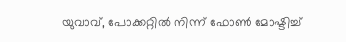യുവാവ്, പോക്കറ്റിൽ നിന്ന് ഫോൺ മോഷ്ടിച്ച്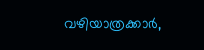വഴിയാത്രക്കാർ,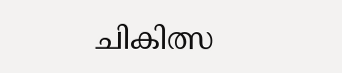ചികിത്സ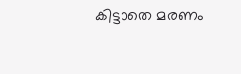കിട്ടാതെ മരണം